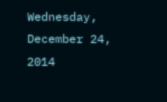Wednesday, December 24, 2014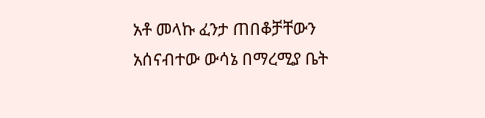አቶ መላኩ ፈንታ ጠበቆቻቸውን አሰናብተው ውሳኔ በማረሚያ ቤት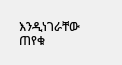እንዲነገራቸው ጠየቁ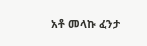አቶ መላኩ ፈንታ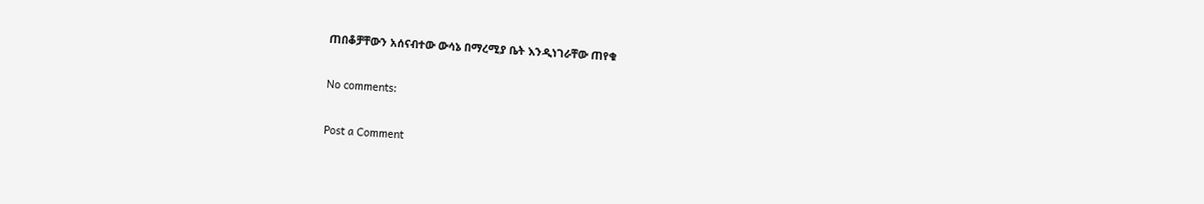ጠበቆቻቸውን አሰናብተው ውሳኔ በማረሚያ ቤት እንዲነገራቸው ጠየቁ

No comments:

Post a Comment